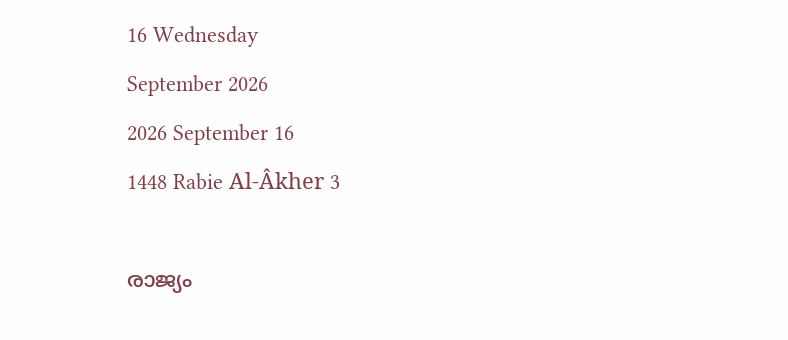16 Wednesday
September 2026
2026 September 16
1448 Rabie Al-Âkher 3

രാജ്യം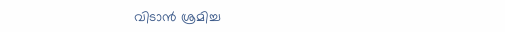വിടാന്‍ ശ്രമിച്ച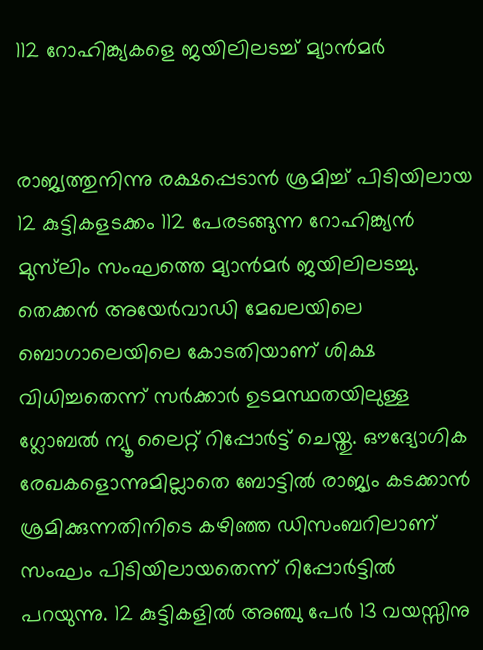112 റോഹിങ്ക്യകളെ ജയിലിലടച്ച് മ്യാന്‍മര്‍


രാജ്യത്തുനിന്നു രക്ഷപ്പെടാന്‍ ശ്രമിച്ച് പിടിയിലായ 12 കുട്ടികളടക്കം 112 പേരടങ്ങുന്ന റോഹിങ്ക്യന്‍ മുസ്‌ലിം സംഘത്തെ മ്യാന്‍മര്‍ ജയിലിലടച്ചു. തെക്കന്‍ അയേര്‍വാഡി മേഖലയിലെ ബൊഗാലെയിലെ കോടതിയാണ് ശിക്ഷ വിധിച്ചതെന്ന് സര്‍ക്കാര്‍ ഉടമസ്ഥതയിലുള്ള ഗ്ലോബല്‍ ന്യൂ ലൈറ്റ് റിപ്പോര്‍ട്ട് ചെയ്തു. ഔദ്യോഗിക രേഖകളൊന്നുമില്ലാതെ ബോട്ടില്‍ രാജ്യം കടക്കാന്‍ ശ്രമിക്കുന്നതിനിടെ കഴിഞ്ഞ ഡിസംബറിലാണ് സംഘം പിടിയിലായതെന്ന് റിപ്പോര്‍ട്ടില്‍ പറയുന്നു. 12 കുട്ടികളില്‍ അഞ്ചു പേര്‍ 13 വയസ്സിനു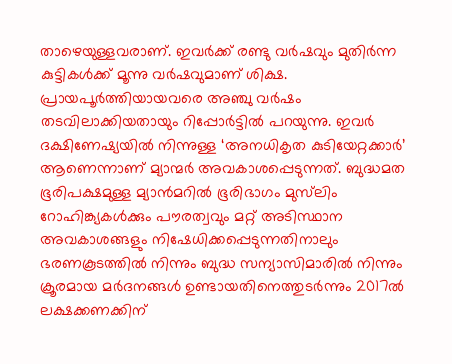താഴെയുള്ളവരാണ്. ഇവര്‍ക്ക് രണ്ടു വര്‍ഷവും മുതിര്‍ന്ന കുട്ടികള്‍ക്ക് മൂന്നു വര്‍ഷവുമാണ് ശിക്ഷ. പ്രായപൂര്‍ത്തിയായവരെ അഞ്ചു വര്‍ഷം തടവിലാക്കിയതായും റിപ്പോര്‍ട്ടില്‍ പറയുന്നു. ഇവര്‍ ദക്ഷിണേഷ്യയില്‍ നിന്നുള്ള ‘അനധികൃത കുടിയേറ്റക്കാര്‍’ ആണെന്നാണ് മ്യാന്മര്‍ അവകാശപ്പെടുന്നത്. ബുദ്ധമത ഭൂരിപക്ഷമുള്ള മ്യാന്‍മറില്‍ ഭൂരിഭാഗം മുസ്‌ലിം റോഹിങ്ക്യകള്‍ക്കും പൗരത്വവും മറ്റ് അടിസ്ഥാന അവകാശങ്ങളും നിഷേധിക്കപ്പെടുന്നതിനാലും ഭരണകൂടത്തില്‍ നിന്നും ബുദ്ധ സന്യാസിമാരില്‍ നിന്നും ക്രൂരമായ മര്‍ദനങ്ങള്‍ ഉണ്ടായതിനെത്തുടര്‍ന്നും 2017ല്‍ ലക്ഷക്കണക്കിന്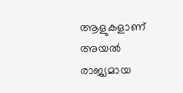ആളുകളാണ് അയല്‍ രാജ്യമായ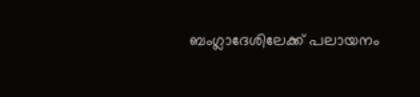ബംഗ്ലാദേശിലേക്ക് പലായനം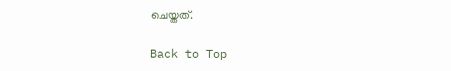ചെയ്തത്.

Back to Top